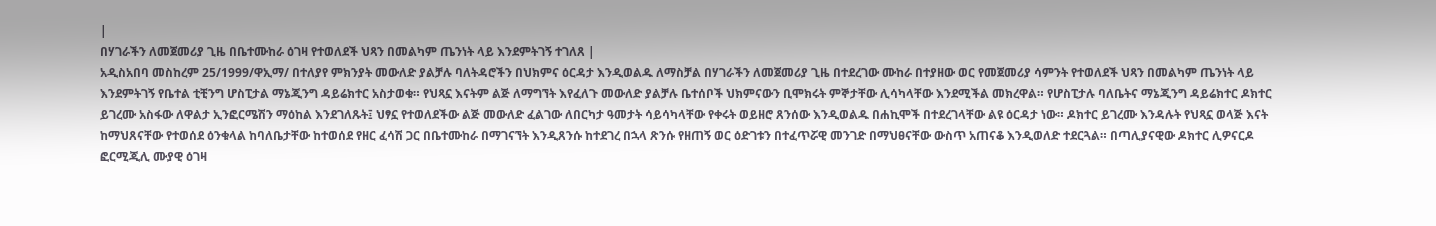|
በሃገራችን ለመጀመሪያ ጊዜ በቤተሙከራ ዕገዛ የተወለደች ህጻን በመልካም ጤንነት ላይ እንደምትገኝ ተገለጸ |
አዲስአበባ መስከረም 25/1999/ዋኢማ/ በተለያየ ምክንያት መውለድ ያልቻሉ ባለትዳሮችን በህክምና ዕርዳታ እንዲወልዱ ለማስቻል በሃገራችን ለመጀመሪያ ጊዜ በተደረገው ሙከራ በተያዘው ወር የመጀመሪያ ሳምንት የተወለደች ህጻን በመልካም ጤንነት ላይ እንደምትገኝ የቤተል ቲቺንግ ሆስፒታል ማኔጂንግ ዳይሬክተር አስታወቁ። የህጻኗ እናትም ልጅ ለማግኘት እየፈለጉ መውለድ ያልቻሉ ቤተሰቦች ህክምናውን ቢሞክሩት ምኞታቸው ሊሳካላቸው እንደሚችል መክረዋል። የሆስፒታሉ ባለቤትና ማኔጂንግ ዳይሬክተር ዶክተር ይገረሙ አስፋው ለዋልታ ኢንፎርሜሽን ማዕከል እንደገለጹት፤ ህፃኗ የተወለደችው ልጅ መውለድ ፈልገው ለበርካታ ዓመታት ሳይሳካላቸው የቀሩት ወይዘሮ ጸንሰው እንዲወልዱ በሐኪሞች በተደረገላቸው ልዩ ዕርዳታ ነው። ዶክተር ይገረሙ እንዳሉት የህጻኗ ወላጅ እናት ከማህጸናቸው የተወሰደ ዕንቁላል ከባለቤታቸው ከተወሰደ የዘር ፈሳሽ ጋር በቤተሙከራ በማገናኘት እንዲጸንሱ ከተደገረ በኋላ ጽንሱ የዘጠኝ ወር ዕድገቱን በተፈጥሯዊ መንገድ በማህፀናቸው ውስጥ አጠናቆ እንዲወለድ ተደርጓል። በጣሊያናዊው ዶክተር ሊዎናርዶ ፎርሚጂሊ ሙያዊ ዕገዛ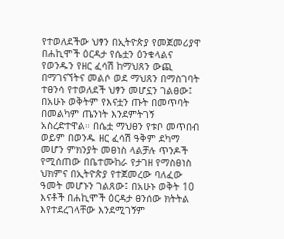የተወለደችው ህፃን በኢትዮጵያ የመጀመሪያዋ በሐኪሞች ዕርዳታ የሴቷን ዕንቁላልና የወንዱን የዘር ፈሳሽ ከማህጸን ውጪ በማገናኘትና መልሶ ወደ ማህጸን በማስገባት ተፀንሳ የተወለደች ህፃን መሆኗን ገልፀው፤ በአሁኑ ወቅትም የእናቷን ጡት በመጥባት በመልካም ጤንነት እንደምትገኝ አስረድተዋል። በሴቷ ማህፀን የቱቦ መጥበብ ወይም በወንዱ ዘር ፈሳሽ ዓቅም ደካማ መሆን ምክንያት መፀነስ ላልቻሉ ጥንዶች የሚሰጠው በቤተሙከራ የታገዘ የማስፀነስ ህክምና በኢትዮጵያ የተጀመረው ባለፈው ዓመት መሆኑን ገልጸው፤ በአሁኑ ወቅት 10 እናቶች በሐኪሞች ዕርዳታ ፀንሰው ክትትል እየተደረገላቸው እንደሚገኝም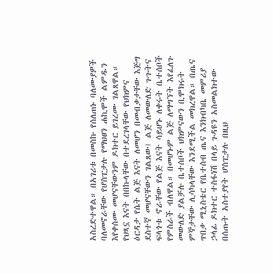አስረድተዋል። በአገሪቱ በመስኩ የሰለጠኑ ባለሙያዎች ባለመኖራቸው የሆስፒታሉ የማህፀን ሐኪሞች ልምዱን እየቀሰሙ መሆናቸውንም ዶክተር ይገረሙ ገልጸዋል። የህጻኗ እናት በበኩላቸው በተደረገላቸው የህክምና ዕርዳታ የሴት ልጅ እናት ለመሆን በመብቃታቸው እጅግ ደስተኛ መሆናቸውን ገልጸው፤ ልጅ ለመውለድ ጉጉትና ፍላጎቱ ኖራቸው የልጅ እናት ሳይሆኑ ለቀሩት ቤተሰቦች የምስራች ብለዋል። በመሆኑም ልጅ ለማግኘት እየፈለጉ መውለድ ያልቻሉ ቤተሰቦች ህክምናውን ቢሞክሩት ምኞታቸው ሊሳካላቸው እንደሚችል መክረዋል። በጤና ጥበቃ ሚኒስቴር የቤተሰብ ጤና እንክብካቤ መምሪያ ኃላፊ ዶክተር ተስፋነሽ በላይ ጉዳዩን አስመልክተው በሰጡት አስተያየት ሆስፒታሉ በዚህ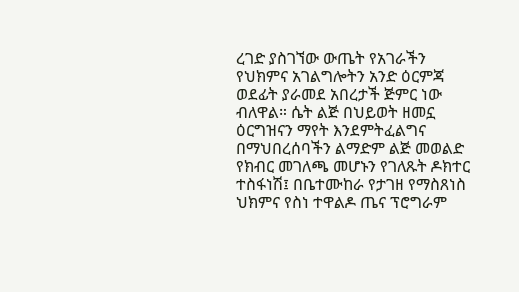ረገድ ያስገኘው ውጤት የአገራችን የህክምና አገልግሎትን አንድ ዕርምጃ ወደፊት ያራመደ አበረታች ጅምር ነው ብለዋል። ሴት ልጅ በህይወት ዘመኗ ዕርግዝናን ማየት እንደምትፈልግና በማህበረሰባችን ልማድም ልጅ መወልድ የክብር መገለጫ መሆኑን የገለጹት ዶክተር ተስፋነሽ፤ በቤተሙከራ የታገዘ የማስጸነስ ህክምና የስነ ተዋልዶ ጤና ፕሮግራም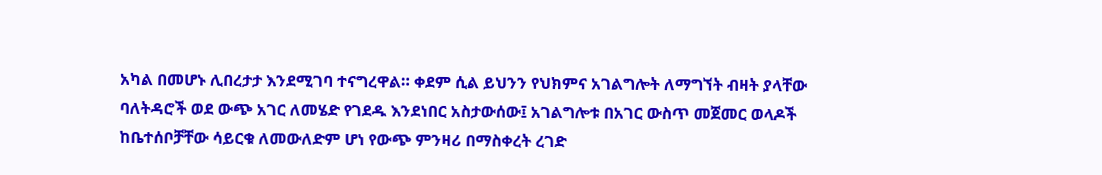አካል በመሆኑ ሊበረታታ እንደሚገባ ተናግረዋል። ቀደም ሲል ይህንን የህክምና አገልግሎት ለማግኘት ብዛት ያላቸው ባለትዳሮች ወደ ውጭ አገር ለመሄድ የገደዱ እንደነበር አስታውሰው፤ አገልግሎቱ በአገር ውስጥ መጀመር ወላዶች ከቤተሰቦቻቸው ሳይርቁ ለመውለድም ሆነ የውጭ ምንዛሪ በማስቀረት ረገድ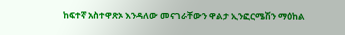ከፍተኛ አስተዋጽኦ እንዳለው መናገራቸውን ዋልታ ኢንፎርሜሽን ማዕከል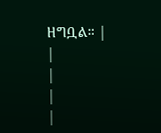ዘግቧል። |
|
|
|
|